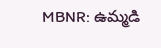MBNR: ఉమ్మడి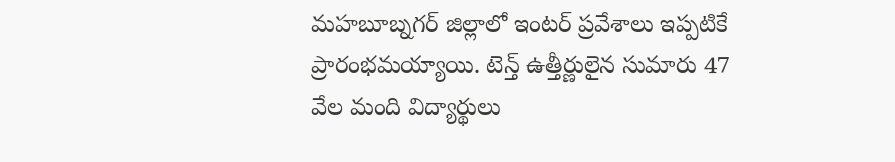మహబూబ్నగర్ జిల్లాలో ఇంటర్ ప్రవేశాలు ఇప్పటికే ప్రారంభమయ్యాయి. టెన్త్ ఉత్తీర్ణులైన సుమారు 47 వేల మంది విద్యార్థులు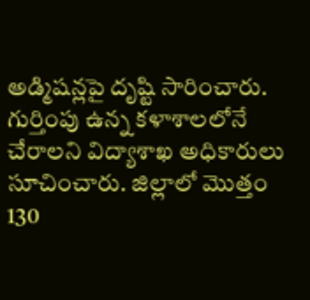అడ్మిషన్లపై దృష్టి సారించారు. గుర్తింపు ఉన్న కళాశాలలోనే చేరాలని విద్యాశాఖ అధికారులు సూచించారు. జిల్లాలో మొత్తం 130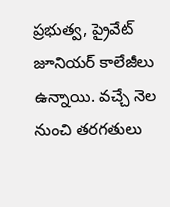ప్రభుత్వ, ప్రైవేట్ జూనియర్ కాలేజీలు ఉన్నాయి. వచ్చే నెల నుంచి తరగతులు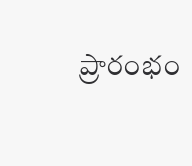ప్రారంభం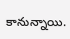కానున్నాయి.